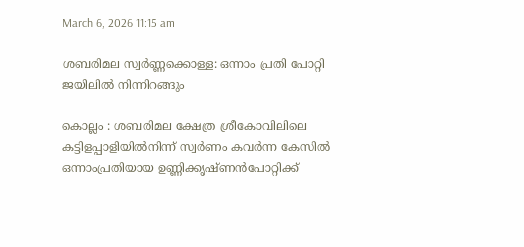March 6, 2026 11:15 am

ശബരിമല സ്വർണ്ണക്കൊള്ള: ഒന്നാം പ്രതി പോറ്റി ജയിലിൽ നിന്നിറങ്ങും

കൊല്ലം : ശബരിമല ക്ഷേത്ര ശ്രീകോവിലിലെ കട്ടിളപ്പാളിയിൽനിന്ന് സ്വർണം കവർന്ന കേസിൽ ഒന്നാംപ്രതിയായ ഉണ്ണിക്കൃഷ്ണൻപോറ്റിക്ക്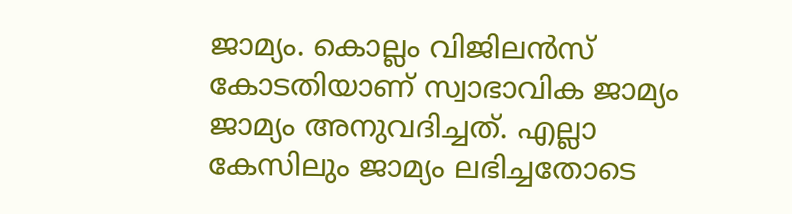ജാമ്യം. കൊല്ലം വിജിലൻസ് കോടതിയാണ് സ്വാഭാവിക ജാമ്യം ജാമ്യം അനുവദിച്ചത്. എല്ലാ കേസിലും ജാമ്യം ലഭിച്ചതോടെ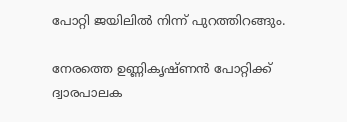പോറ്റി ജയിലില്‍ നിന്ന് പുറത്തിറങ്ങും.

നേരത്തെ ഉണ്ണികൃഷ്ണന്‍ പോറ്റിക്ക് ദ്വാരപാലക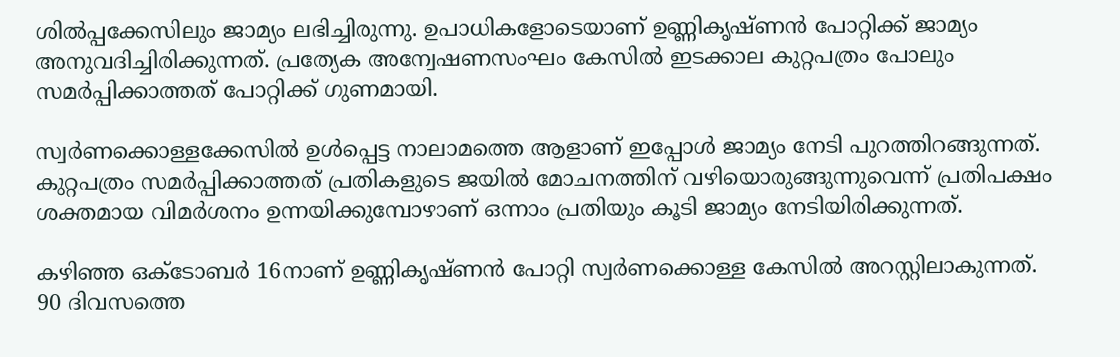ശില്‍പ്പക്കേസിലും ജാമ്യം ലഭിച്ചിരുന്നു. ഉപാധികളോടെയാണ് ഉണ്ണികൃഷ്ണന്‍ പോറ്റിക്ക് ജാമ്യം അനുവദിച്ചിരിക്കുന്നത്. പ്രത്യേക അന്വേഷണസംഘം കേസില്‍ ഇടക്കാല കുറ്റപത്രം പോലും സമര്‍പ്പിക്കാത്തത് പോറ്റിക്ക് ഗുണമായി.

സ്വര്‍ണക്കൊള്ളക്കേസില്‍ ഉള്‍പ്പെട്ട നാലാമത്തെ ആളാണ് ഇപ്പോള്‍ ജാമ്യം നേടി പുറത്തിറങ്ങുന്നത്. കുറ്റപത്രം സമര്‍പ്പിക്കാത്തത് പ്രതികളുടെ ജയില്‍ മോചനത്തിന് വഴിയൊരുങ്ങുന്നുവെന്ന് പ്രതിപക്ഷം ശക്തമായ വിമര്‍ശനം ഉന്നയിക്കുമ്പോഴാണ് ഒന്നാം പ്രതിയും കൂടി ജാമ്യം നേടിയിരിക്കുന്നത്.

കഴിഞ്ഞ ഒക്ടോബര്‍ 16നാണ് ഉണ്ണികൃഷ്ണന്‍ പോറ്റി സ്വര്‍ണക്കൊള്ള കേസില്‍ അറസ്റ്റിലാകുന്നത്. 90 ദിവസത്തെ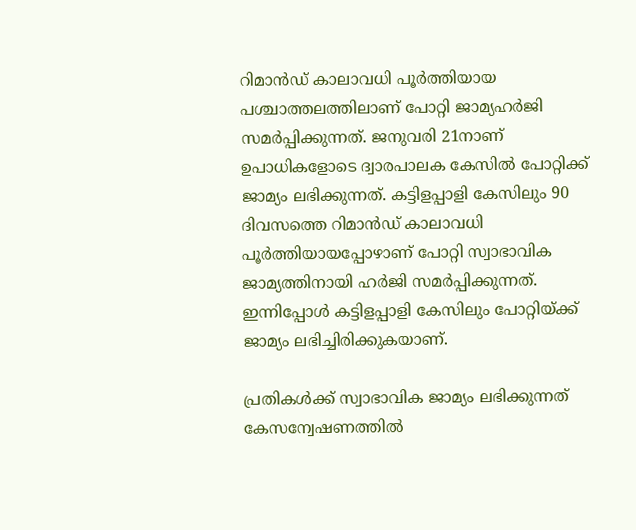റിമാന്‍ഡ് കാലാവധി പൂര്‍ത്തിയായ പശ്ചാത്തലത്തിലാണ് പോറ്റി ജാമ്യഹര്‍ജി സമര്‍പ്പിക്കുന്നത്. ജനുവരി 21നാണ് ഉപാധികളോടെ ദ്വാരപാലക കേസില്‍ പോറ്റിക്ക് ജാമ്യം ലഭിക്കുന്നത്. കട്ടിളപ്പാളി കേസിലും 90 ദിവസത്തെ റിമാന്‍ഡ് കാലാവധി പൂര്‍ത്തിയായപ്പോഴാണ് പോറ്റി സ്വാഭാവിക ജാമ്യത്തിനായി ഹര്‍ജി സമര്‍പ്പിക്കുന്നത്. ഇന്നിപ്പോള്‍ കട്ടിളപ്പാളി കേസിലും പോറ്റിയ്ക്ക് ജാമ്യം ലഭിച്ചിരിക്കുകയാണ്.

പ്രതികള്‍ക്ക് സ്വാഭാവിക ജാമ്യം ലഭിക്കുന്നത് കേസന്വേഷണത്തില്‍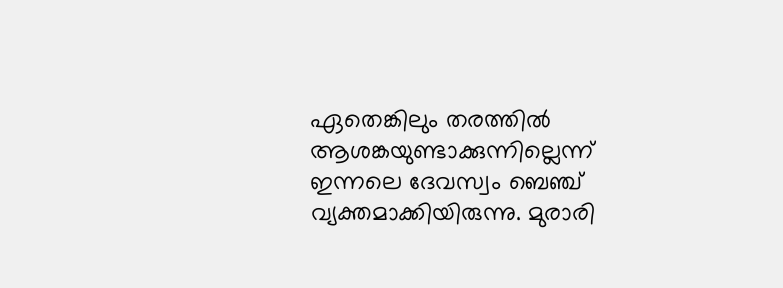ഏതെങ്കിലും തരത്തില്‍ ആശങ്കയുണ്ടാക്കുന്നില്ലെന്ന് ഇന്നലെ ദേവസ്വം ബെഞ്ച് വ്യക്തമാക്കിയിരുന്നു. മുരാരി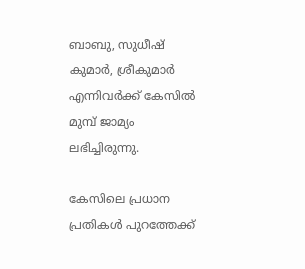ബാബു, സുധീഷ് കുമാര്‍, ശ്രീകുമാര്‍ എന്നിവര്‍ക്ക് കേസില്‍ മുമ്പ് ജാമ്യം ലഭിച്ചിരുന്നു.

കേസിലെ പ്രധാന പ്രതികള്‍ പുറത്തേക്ക്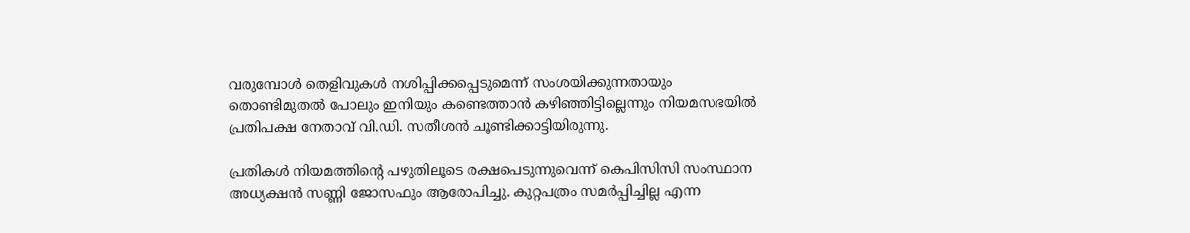വരുമ്പോള്‍ തെളിവുകള്‍ നശിപ്പിക്കപ്പെടുമെന്ന് സംശയിക്കുന്നതായും തൊണ്ടിമുതല്‍ പോലും ഇനിയും കണ്ടെത്താന്‍ കഴിഞ്ഞിട്ടില്ലെന്നും നിയമസഭയില്‍ പ്രതിപക്ഷ നേതാവ് വി.ഡി. സതീശൻ ചൂണ്ടിക്കാട്ടിയിരുന്നു.

പ്രതികൾ നിയമത്തിൻ്റെ പഴുതിലൂടെ രക്ഷപെടുന്നുവെന്ന് കെപിസിസി സംസ്ഥാന അധ്യക്ഷൻ സണ്ണി ജോസഫും ആരോപിച്ചു. കുറ്റപത്രം സമർപ്പിച്ചില്ല എന്ന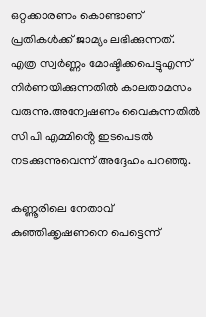ഒറ്റക്കാരണം കൊണ്ടാണ് പ്രതികൾക്ക് ജാമ്യം ലഭിക്കുന്നത്. എത്ര സ്വർണ്ണം മോഷ്ടിക്കപെട്ടുഎന്ന് നിർണയിക്കുന്നതിൽ കാലതാമസം വരുന്നു.അന്വേഷണം വൈകുന്നതിൽ സി പി എമ്മിൻ്റെ ഇടപെടൽ നടക്കുന്നുവെന്ന് അദ്ദേഹം പറഞ്ഞു.

കണ്ണൂരിലെ നേതാവ് കുഞ്ഞിക്കൃഷണനെ പെട്ടെന്ന്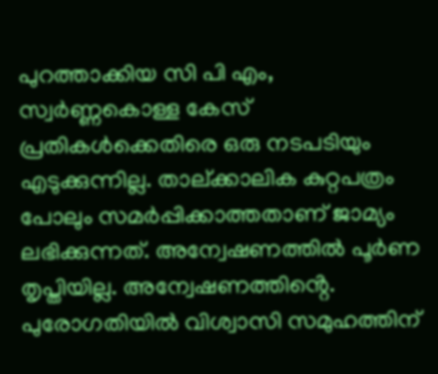പുറത്താക്കിയ സി പി എം, സ്വർണ്ണകൊള്ള കേസ് പ്രതികൾക്കെതിരെ ഒരു നടപടിയും എടുക്കുന്നില്ല. താല്ക്കാലിക കുറ്റപത്രം പോലും സമർപ്പിക്കാത്തതാണ് ജാമ്യം ലഭിക്കുന്നത്. അന്വേഷണത്തിൽ പൂർണ തൃപ്തിയില്ല. അന്വേഷണത്തിൻ്റെ. പുരോഗതിയിൽ വിശ്വാസി സമുഹത്തിന്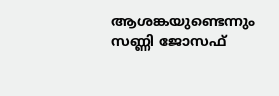ആശങ്കയുണ്ടെന്നും സണ്ണി ജോസഫ്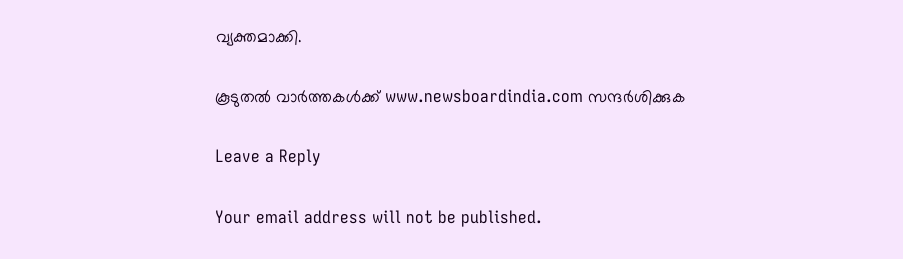വ്യക്തമാക്കി.

കൂടുതൽ വാർത്തകൾക്ക് www.newsboardindia.com സന്ദർശിക്കുക

Leave a Reply

Your email address will not be published.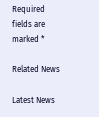Required fields are marked *

Related News

Latest News